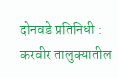दोनवडे प्रतिनिधी : करवीर तालुक्यातील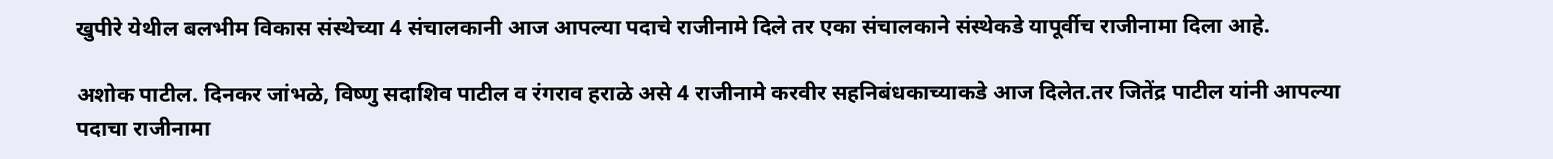खुपीरे येथील बलभीम विकास संस्थेच्या 4 संचालकानी आज आपल्या पदाचे राजीनामे दिले तर एका संचालकाने संस्थेकडे यापूर्वीच राजीनामा दिला आहे.

अशोक पाटील. दिनकर जांभळे, विष्णु सदाशिव पाटील व रंगराव हराळे असे 4 राजीनामे करवीर सहनिबंधकाच्याकडे आज दिलेत.तर जितेंद्र पाटील यांनी आपल्या पदाचा राजीनामा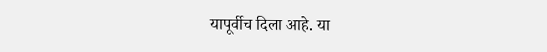यापूर्वीच दिला आहे. या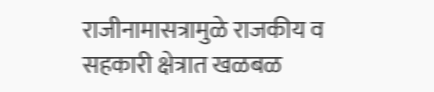राजीनामासत्रामुळे राजकीय व सहकारी क्षेत्रात खळबळ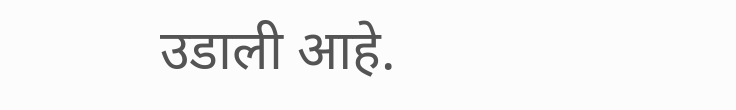उडाली आहे.